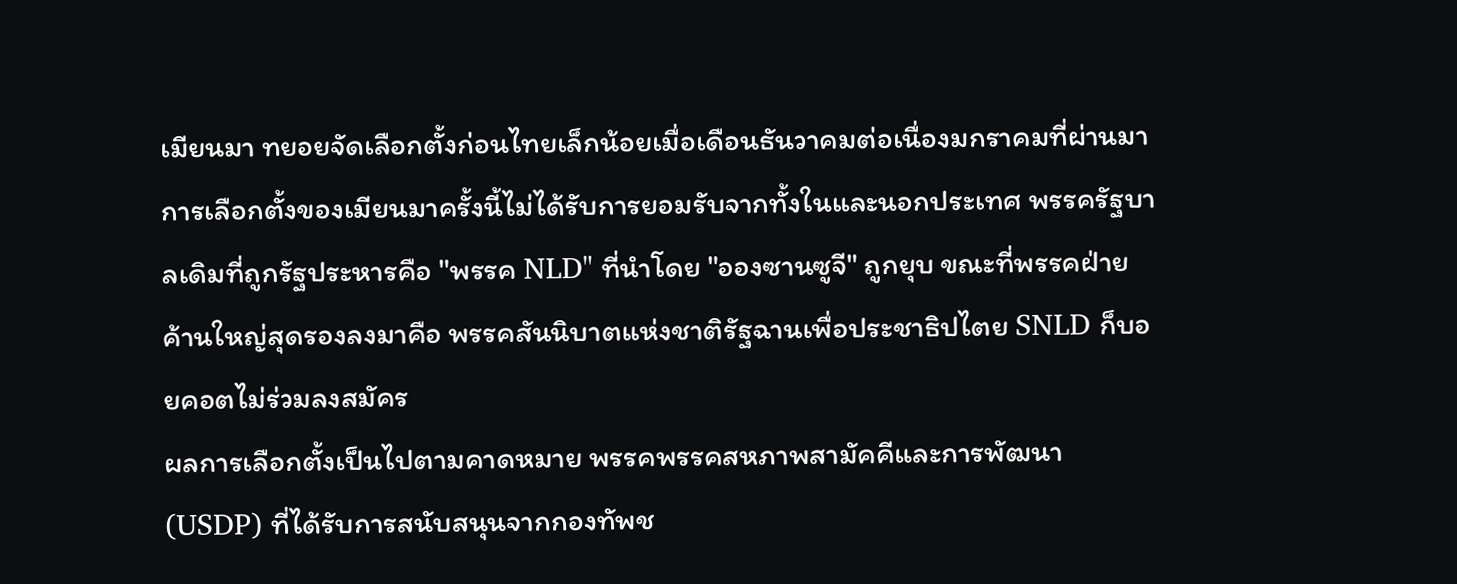เมียนมา ทยอยจัดเลือกตั้งก่อนไทยเล็กน้อยเมื่อเดือนธันวาคมต่อเนื่องมกราคมที่ผ่านมา การเลือกตั้งของเมียนมาครั้งนี้ไม่ได้รับการยอมรับจากทั้งในและนอกประเทศ พรรครัฐบาลเดิมที่ถูกรัฐประหารคือ "พรรค NLD" ที่นำโดย "อองซานซูจี" ถูกยุบ ขณะที่พรรคฝ่ายค้านใหญ่สุดรองลงมาคือ พรรคสันนิบาตแห่งชาติรัฐฉานเพื่อประชาธิปไตย SNLD ก็บอยคอตไม่ร่วมลงสมัคร
ผลการเลือกตั้งเป็นไปตามคาดหมาย พรรคพรรคสหภาพสามัคคีและการพัฒนา (USDP) ที่ได้รับการสนับสนุนจากกองทัพช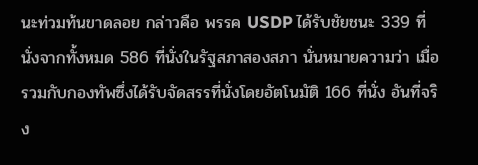นะท่วมท้นขาดลอย กล่าวคือ พรรค USDP ได้รับชัยชนะ 339 ที่นั่งจากทั้งหมด 586 ที่นั่งในรัฐสภาสองสภา นั่นหมายความว่า เมื่อรวมกับกองทัพซึ่งได้รับจัดสรรที่นั่งโดยอัตโนมัติ 166 ที่นั่ง อันที่จริง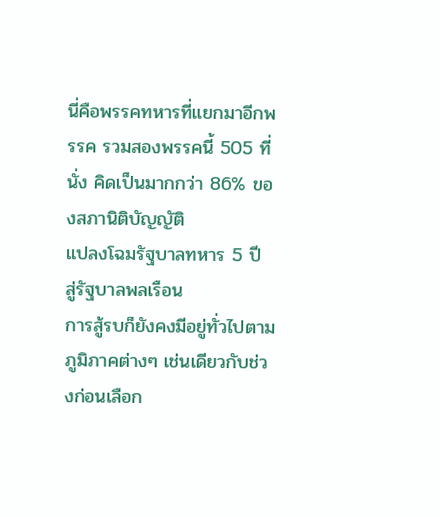นี่คือพรรคทหารที่แยกมาอีกพรรค รวมสองพรรคนี้ 505 ที่นั่ง คิดเป็นมากกว่า 86% ของสภานิติบัญญัติ
แปลงโฉมรัฐบาลทหาร 5 ปี สู่รัฐบาลพลเรือน
การสู้รบก็ยังคงมีอยู่ทั่วไปตามภูมิภาคต่างๆ เช่นเดียวกับช่วงก่อนเลือก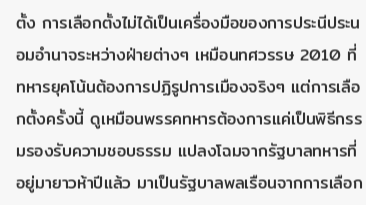ตั้ง การเลือกตั้งไม่ได้เป็นเครื่องมือของการประนีประนอมอำนาจระหว่างฝ่ายต่างๆ เหมือนทศวรรษ 2010 ที่ทหารยุคโน้นต้องการปฏิรูปการเมืองจริงๆ แต่การเลือกตั้งครั้งนี้ ดูเหมือนพรรคทหารต้องการแค่เป็นพิธีกรรมรองรับความชอบธรรม แปลงโฉมจากรัฐบาลทหารที่อยู่มายาวห้าปีแล้ว มาเป็นรัฐบาลพลเรือนจากการเลือก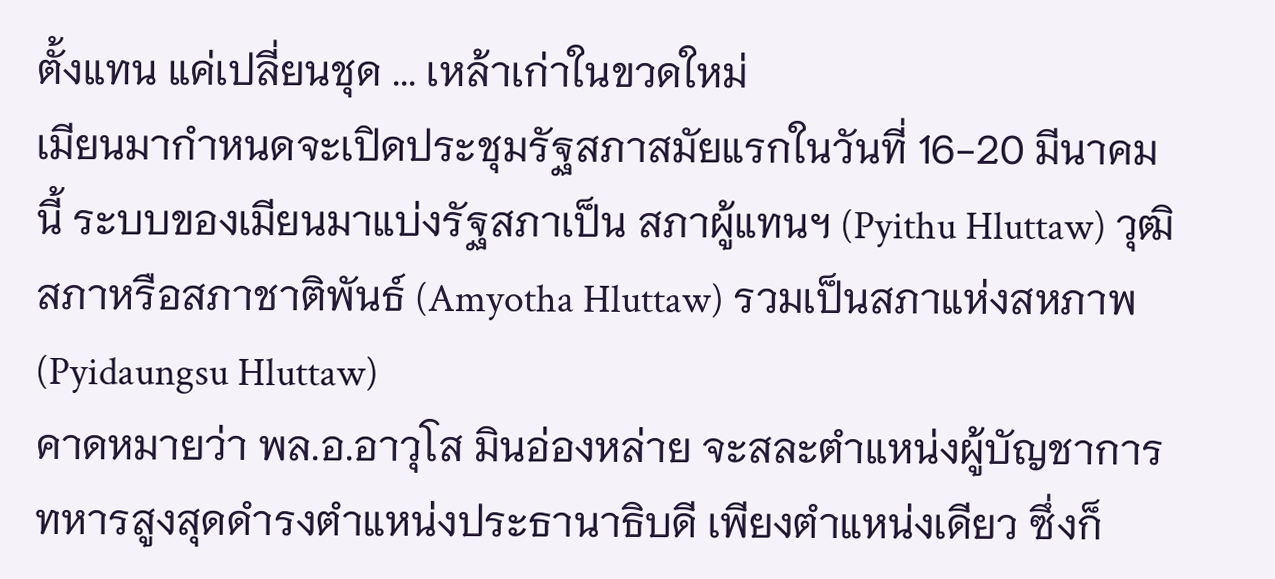ตั้งแทน แค่เปลี่ยนชุด ... เหล้าเก่าในขวดใหม่
เมียนมากำหนดจะเปิดประชุมรัฐสภาสมัยแรกในวันที่ 16-20 มีนาคมนี้ ระบบของเมียนมาแบ่งรัฐสภาเป็น สภาผู้แทนฯ (Pyithu Hluttaw) วุฒิสภาหรือสภาชาติพันธ์ (Amyotha Hluttaw) รวมเป็นสภาแห่งสหภาพ (Pyidaungsu Hluttaw)
คาดหมายว่า พล.อ.อาวุโส มินอ่องหล่าย จะสละตำแหน่งผู้บัญชาการทหารสูงสุดดำรงตำแหน่งประธานาธิบดี เพียงตำแหน่งเดียว ซึ่งก็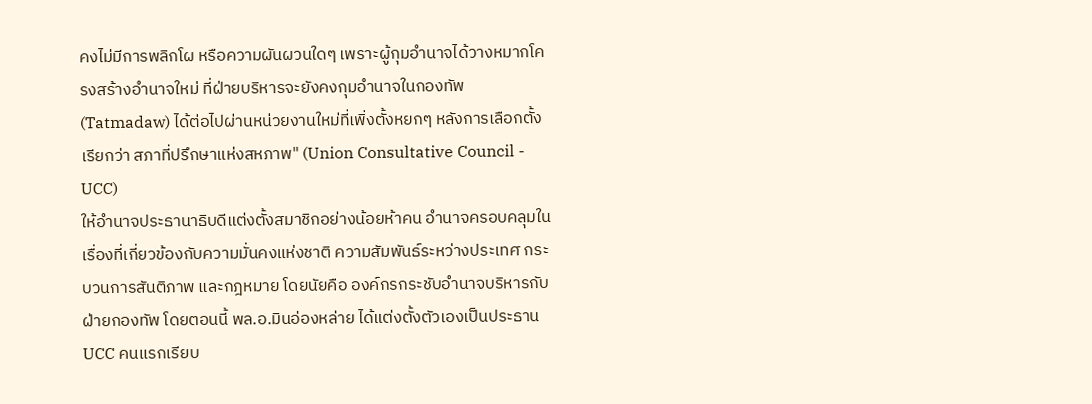คงไม่มีการพลิกโผ หรือความผันผวนใดๆ เพราะผู้กุมอำนาจได้วางหมากโครงสร้างอำนาจใหม่ ที่ฝ่ายบริหารจะยังคงกุมอำนาจในกองทัพ (Tatmadaw) ได้ต่อไปผ่านหน่วยงานใหม่ที่เพิ่งตั้งหยกๆ หลังการเลือกตั้งเรียกว่า สภาที่ปรึกษาแห่งสหภาพ" (Union Consultative Council - UCC)
ให้อำนาจประธานาธิบดีแต่งตั้งสมาชิกอย่างน้อยห้าคน อำนาจครอบคลุมในเรื่องที่เกี่ยวข้องกับความมั่นคงแห่งชาติ ความสัมพันธ์ระหว่างประเทศ กระบวนการสันติภาพ และกฎหมาย โดยนัยคือ องค์กรกระชับอำนาจบริหารกับฝ่ายกองทัพ โดยตอนนี้ พล.อ.มินอ่องหล่าย ได้แต่งตั้งตัวเองเป็นประธาน UCC คนแรกเรียบ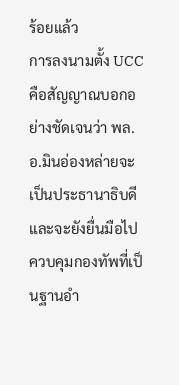ร้อยแล้ว
การลงนามตั้ง UCC คือสัญญาณบอกอย่างชัดเจนว่า พล.อ.มินอ่องหล่ายจะเป็นประธานาธิบดี และจะยังยื่นมือไปควบคุมกองทัพที่เป็นฐานอำ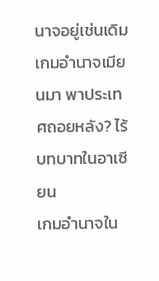นาจอยู่เช่นเดิม
เกมอำนาจเมียนมา พาประเทศถอยหลัง? ไร้บทบาทในอาเซียน
เกมอำนาจใน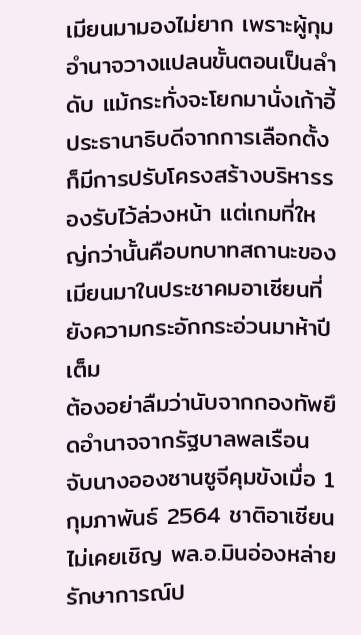เมียนมามองไม่ยาก เพราะผู้กุมอำนาจวางแปลนขั้นตอนเป็นลำดับ แม้กระทั่งจะโยกมานั่งเก้าอี้ประธานาธิบดีจากการเลือกตั้งก็มีการปรับโครงสร้างบริหารรองรับไว้ล่วงหน้า แต่เกมที่ใหญ่กว่านั้นคือบทบาทสถานะของเมียนมาในประชาคมอาเซียนที่ยังความกระอักกระอ่วนมาห้าปีเต็ม
ต้องอย่าลืมว่านับจากกองทัพยึดอำนาจจากรัฐบาลพลเรือน จับนางอองซานซูจีคุมขังเมื่อ 1 กุมภาพันธ์ 2564 ชาติอาเซียนไม่เคยเชิญ พล.อ.มินอ่องหล่าย รักษาการณ์ป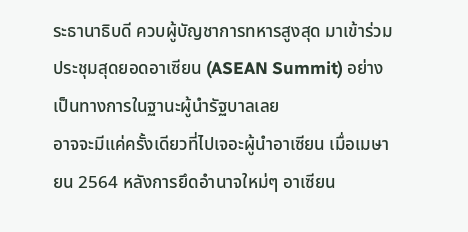ระธานาธิบดี ควบผู้บัญชาการทหารสูงสุด มาเข้าร่วมประชุมสุดยอดอาเซียน (ASEAN Summit) อย่างเป็นทางการในฐานะผู้นำรัฐบาลเลย
อาจจะมีแค่ครั้งเดียวที่ไปเจอะผู้นำอาเซียน เมื่อเมษายน 2564 หลังการยึดอำนาจใหม่ๆ อาเซียน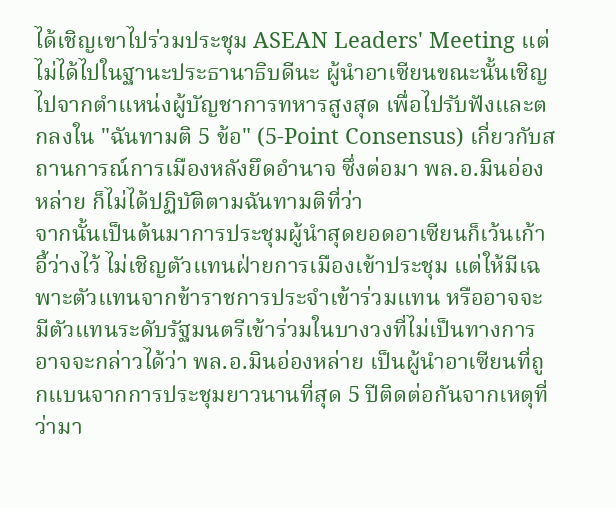ได้เชิญเขาไปร่วมประชุม ASEAN Leaders' Meeting แต่ไม่ได้ไปในฐานะประธานาธิบดีนะ ผู้นำอาเซียนขณะนั้นเชิญไปจากตำแหน่งผู้บัญชาการทหารสูงสุด เพื่อไปรับฟังและตกลงใน "ฉันทามติ 5 ข้อ" (5-Point Consensus) เกี่ยวกับสถานการณ์การเมืองหลังยึดอำนาจ ซึ่งต่อมา พล.อ.มินอ่องหล่าย ก็ไม่ได้ปฏิบัติตามฉันทามติที่ว่า
จากนั้นเป็นต้นมาการประชุมผู้นำสุดยอดอาเซียนก็เว้นเก้าอี้ว่างไว้ ไม่เชิญตัวแทนฝ่ายการเมืองเข้าประชุม แต่ให้มีเฉพาะตัวแทนจากข้าราชการประจำเข้าร่วมแทน หรืออาจจะมีตัวแทนระดับรัฐมนตรีเข้าร่วมในบางวงที่ไม่เป็นทางการ
อาจจะกล่าวได้ว่า พล.อ.มินอ่องหล่าย เป็นผู้นำอาเซียนที่ถูกแบนจากการประชุมยาวนานที่สุด 5 ปีติดต่อกันจากเหตุที่ว่ามา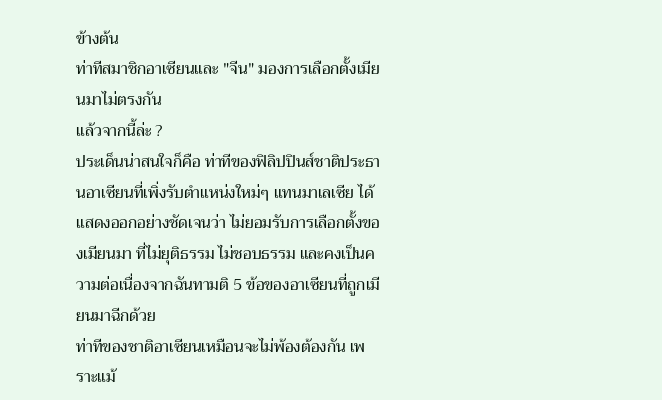ข้างต้น
ท่าทีสมาชิกอาเซียนและ "จีน" มองการเลือกตั้งเมียนมาไม่ตรงกัน
แล้วจากนี้ล่ะ ?
ประเด็นน่าสนใจก็คือ ท่าทีของฟิลิปปินส์ชาติประธานอาเซียนที่เพิ่งรับตำแหน่งใหม่ๆ แทนมาเลเซีย ได้แสดงออกอย่างชัดเจนว่า ไม่ยอมรับการเลือกตั้งของเมียนมา ที่ไม่ยุติธรรม ไม่ชอบธรรม และคงเป็นความต่อเนื่องจากฉันทามติ 5 ข้อของอาเซียนที่ถูกเมียนมาฉีกด้วย
ท่าทีของชาติอาเซียนเหมือนจะไม่พ้องต้องกัน เพราะแม้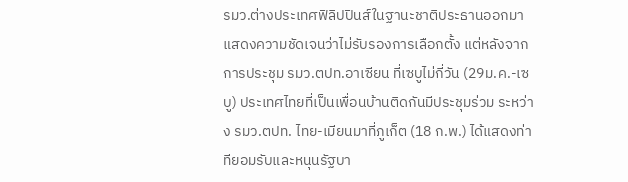รมว.ต่างประเทศฟิลิปปินส์ในฐานะชาติประธานออกมาแสดงความชัดเจนว่าไม่รับรองการเลือกตั้ง แต่หลังจากการประชุม รมว.ตปท.อาเซียน ที่เซบูไม่กี่วัน (29ม.ค.-เซบู) ประเทศไทยที่เป็นเพื่อนบ้านติดกันมีประชุมร่วม ระหว่าง รมว.ตปท. ไทย-เมียนมาที่ภูเก็ต (18 ก.พ.) ได้แสดงท่าทียอมรับและหนุนรัฐบา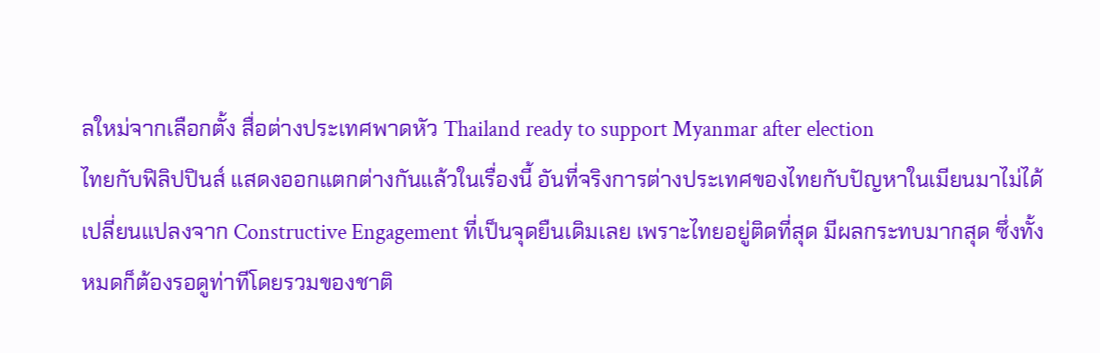ลใหม่จากเลือกตั้ง สื่อต่างประเทศพาดหัว Thailand ready to support Myanmar after election
ไทยกับฟิลิปปินส์ แสดงออกแตกต่างกันแล้วในเรื่องนี้ อันที่จริงการต่างประเทศของไทยกับปัญหาในเมียนมาไม่ได้เปลี่ยนแปลงจาก Constructive Engagement ที่เป็นจุดยืนเดิมเลย เพราะไทยอยู่ติดที่สุด มีผลกระทบมากสุด ซึ่งทั้งหมดก็ต้องรอดูท่าทีโดยรวมของชาติ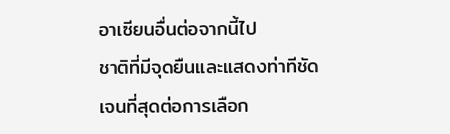อาเซียนอื่นต่อจากนี้ไป
ชาติที่มีจุดยืนและแสดงท่าทีชัดเจนที่สุดต่อการเลือก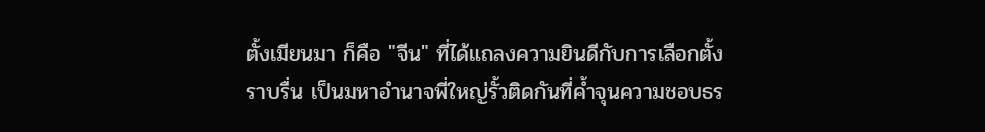ตั้งเมียนมา ก็คือ "จีน" ที่ได้แถลงความยินดีกับการเลือกตั้งราบรื่น เป็นมหาอำนาจพี่ใหญ่รั้วติดกันที่ค้ำจุนความชอบธร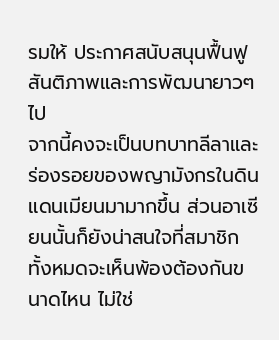รมให้ ประกาศสนับสนุนฟื้นฟูสันติภาพและการพัฒนายาวๆ ไป
จากนี้คงจะเป็นบทบาทลีลาและร่องรอยของพญามังกรในดินแดนเมียนมามากขึ้น ส่วนอาเซียนนั้นก็ยังน่าสนใจที่สมาชิกทั้งหมดจะเห็นพ้องต้องกันขนาดไหน ไม่ใช่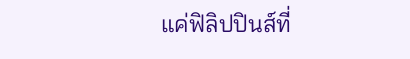แค่ฟิลิปปินส์ที่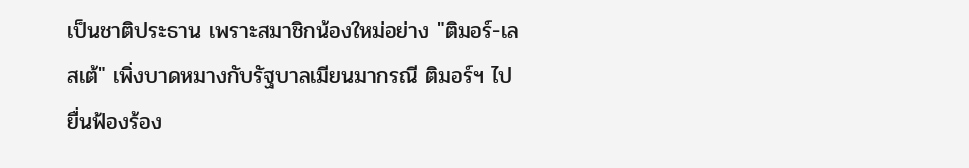เป็นชาติประธาน เพราะสมาชิกน้องใหม่อย่าง "ติมอร์-เลสเต้" เพิ่งบาดหมางกับรัฐบาลเมียนมากรณี ติมอร์ฯ ไปยื่นฟ้องร้อง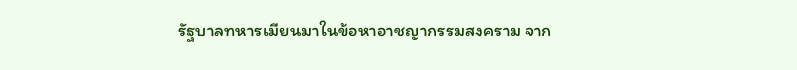รัฐบาลทหารเมียนมาในข้อหาอาชญากรรมสงคราม จาก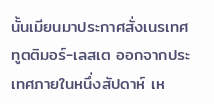นั้นเมียนมาประกาศสั่งเนรเทศทูตติมอร์-เลสเต ออกจากประเทศภายในหนึ่งสัปดาห์ เห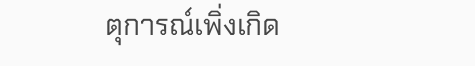ตุการณ์เพิ่งเกิด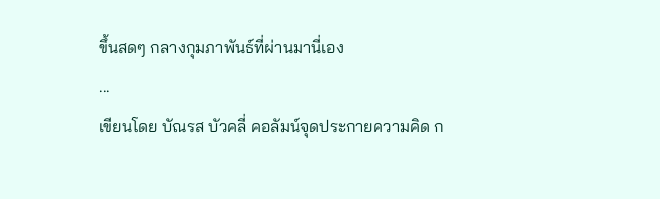ขึ้นสดๆ กลางกุมภาพันธ์ที่ผ่านมานี่เอง
...
เขียนโดย บัณรส บัวคลี่ คอลัมน์จุดประกายความคิด ก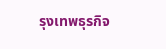รุงเทพธุรกิจ